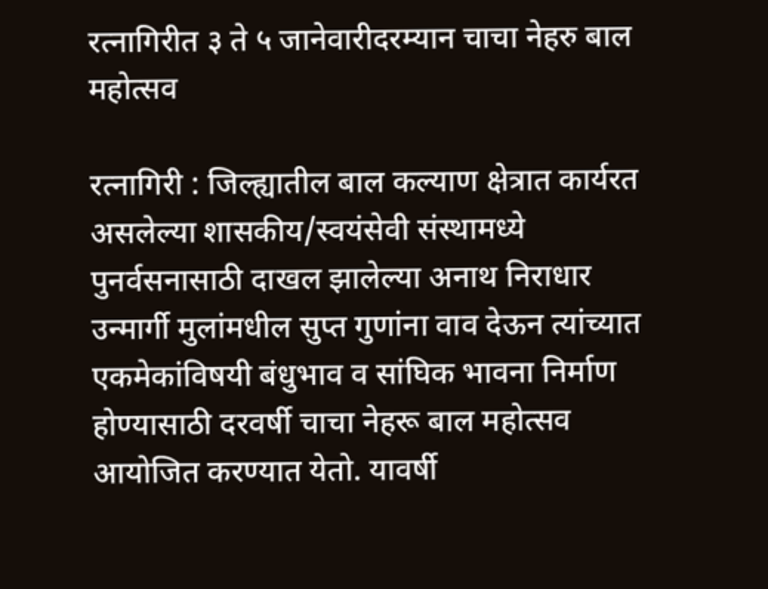रत्नागिरीत ३ ते ५ जानेवारीदरम्यान चाचा नेहरु बाल महोत्सव

रत्नागिरी : जिल्ह्यातील बाल कल्याण क्षेत्रात कार्यरत असलेल्या शासकीय/स्वयंसेवी संस्थामध्ये पुनर्वसनासाठी दाखल झालेल्या अनाथ निराधार उन्मार्गी मुलांमधील सुप्त गुणांना वाव देऊन त्यांच्यात एकमेकांविषयी बंधुभाव व सांघिक भावना निर्माण होण्यासाठी दरवर्षी चाचा नेहरू बाल महोत्सव आयोजित करण्यात येतो. यावर्षी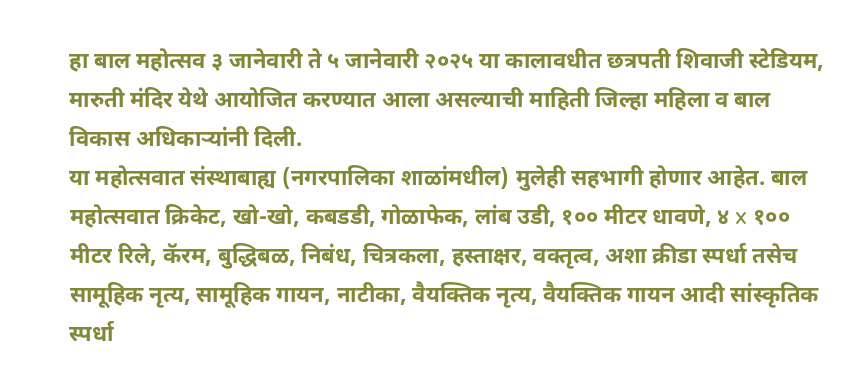हा बाल महोत्सव ३ जानेवारी ते ५ जानेवारी २०२५ या कालावधीत छत्रपती शिवाजी स्टेडियम, मारुती मंदिर येथे आयोजित करण्यात आला असल्याची माहिती जिल्हा महिला व बाल विकास अधिकाऱ्यांनी दिली.
या महोत्सवात संस्थाबाह्य (नगरपालिका शाळांमधील) मुलेही सहभागी होणार आहेत. बाल महोत्सवात क्रिकेट, खो-खो, कबडडी, गोळाफेक, लांब उडी, १०० मीटर धावणे, ४ x १०० मीटर रिले, कॅरम, बुद्धिबळ, निबंध, चित्रकला, हस्ताक्षर, वक्तृत्व, अशा क्रीडा स्पर्धा तसेच सामूहिक नृत्य, सामूहिक गायन, नाटीका, वैयक्तिक नृत्य, वैयक्तिक गायन आदी सांस्कृतिक स्पर्धा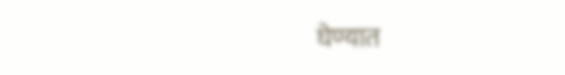घेण्यात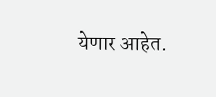येणार आहेत.